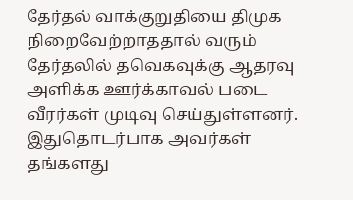தேர்தல் வாக்குறுதியை திமுக நிறைவேற்றாததால் வரும் தேர்தலில் தவெகவுக்கு ஆதரவு அளிக்க ஊர்க்காவல் படை வீரர்கள் முடிவு செய்துள்ளனர். இதுதொடர்பாக அவர்கள் தங்களது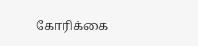கோரிக்கை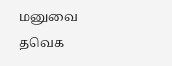மனுவை தவெக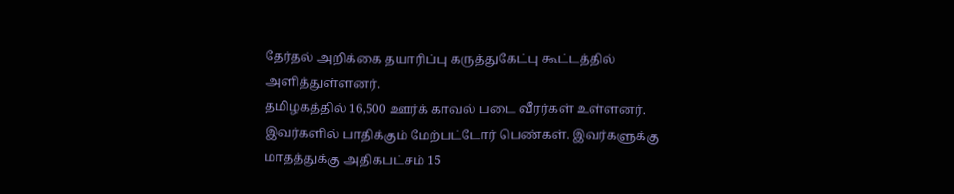தேர்தல் அறிக்கை தயாரிப்பு கருத்துகேட்பு கூட்டத்தில் அளித்துள்ளனர்.
தமிழகத்தில் 16,500 ஊர்க் காவல் படை வீரர்கள் உள்ளனர். இவர்களில் பாதிக்கும் மேற்பட்டோர் பெண்கள். இவர்களுக்கு மாதத்துக்கு அதிகபட்சம் 15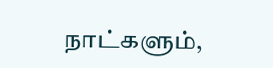நாட்களும்,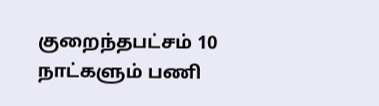குறைந்தபட்சம் 10 நாட்களும் பணி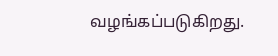வழங்கப்படுகிறது.